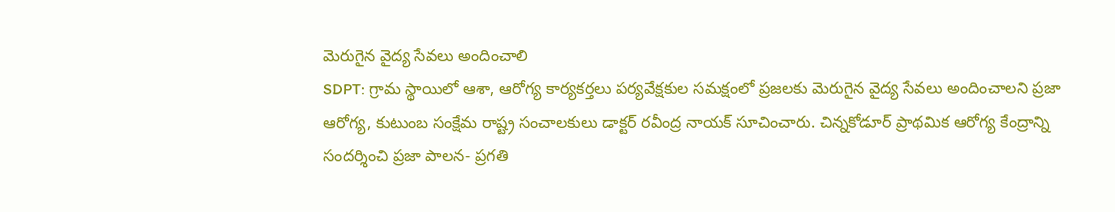మెరుగైన వైద్య సేవలు అందించాలి
SDPT: గ్రామ స్థాయిలో ఆశా, ఆరోగ్య కార్యకర్తలు పర్యవేక్షకుల సమక్షంలో ప్రజలకు మెరుగైన వైద్య సేవలు అందించాలని ప్రజా ఆరోగ్య, కుటుంబ సంక్షేమ రాష్ట్ర సంచాలకులు డాక్టర్ రవీంద్ర నాయక్ సూచించారు. చిన్నకోడూర్ ప్రాథమిక ఆరోగ్య కేంద్రాన్ని సందర్శించి ప్రజా పాలన- ప్రగతి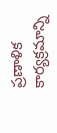ప్రణాళిక కార్యక్రమాన్ని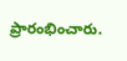ప్రారంభించారు.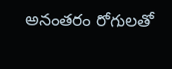అనంతరం రోగులతో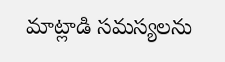మాట్లాడి సమస్యలను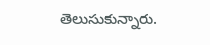తెలుసుకున్నారు.